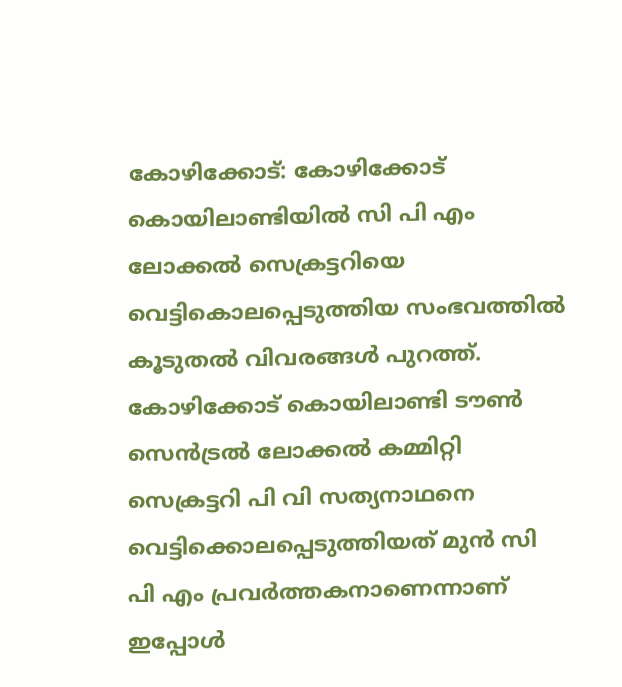കോഴിക്കോട്: കോഴിക്കോട് കൊയിലാണ്ടിയിൽ സി പി എം ലോക്കൽ സെക്രട്ടറിയെ വെട്ടികൊലപ്പെടുത്തിയ സംഭവത്തിൽ കൂടുതൽ വിവരങ്ങൾ പുറത്ത്. കോഴിക്കോട് കൊയിലാണ്ടി ടൗൺ സെൻട്രൽ ലോക്കൽ കമ്മിറ്റി സെക്രട്ടറി പി വി സത്യനാഥനെ വെട്ടിക്കൊലപ്പെടുത്തിയത് മുൻ സി പി എം പ്രവർത്തകനാണെന്നാണ് ഇപ്പോൾ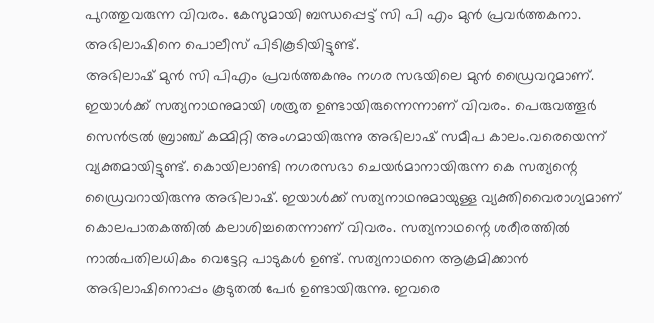പുറത്തുവരുന്ന വിവരം. കേസുമായി ബന്ധപ്പെട്ട് സി പി എം മുൻ പ്രവർത്തകനാ. അഭിലാഷിനെ പൊലീസ് പിടികൂടിയിട്ടുണ്ട്.
അഭിലാഷ് മുൻ സി പിഎം പ്രവർത്തകനും നഗര സഭയിലെ മുൻ ഡ്രൈവറുമാണ്. ഇയാൾക്ക് സത്യനാഥനുമായി ശത്രുത ഉണ്ടായിരുന്നെന്നാണ് വിവരം. പെരുവത്തൂർ സെൻട്രൽ ബ്രാഞ്ച് കമ്മിറ്റി അംഗമായിരുന്നു അഭിലാഷ് സമീപ കാലം.വരെയെന്ന് വ്യക്തമായിട്ടുണ്ട്. കൊയിലാണ്ടി നഗരസഭാ ചെയർമാനായിരുന്ന കെ സത്യന്റെ ഡ്രൈവറായിരുന്നു അഭിലാഷ്. ഇയാൾക്ക് സത്യനാഥനുമായുള്ള വ്യക്തിവൈരാഗ്യമാണ് കൊലപാതകത്തിൽ കലാശിച്ചതെന്നാണ് വിവരം. സത്യനാഥന്റെ ശരീരത്തിൽ നാൽപതിലധികം വെട്ടേറ്റ പാടുകൾ ഉണ്ട്. സത്യനാഥനെ ആക്രമിക്കാൻ അഭിലാഷിനൊപ്പം കൂടുതൽ പേർ ഉണ്ടായിരുന്നു. ഇവരെ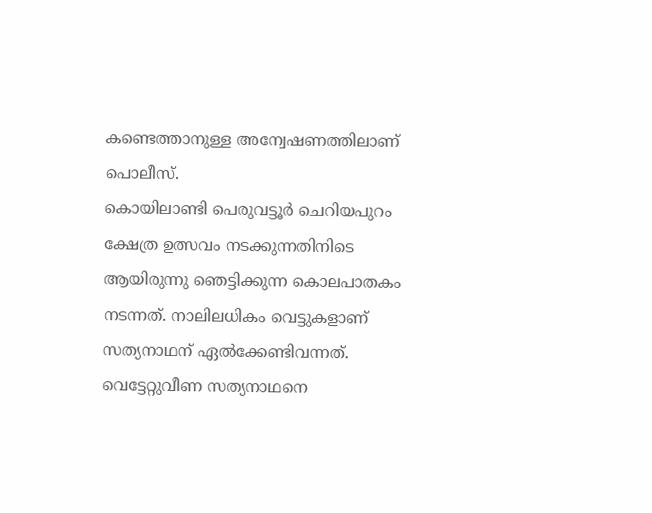കണ്ടെത്താനുള്ള അന്വേഷണത്തിലാണ് പൊലീസ്.
കൊയിലാണ്ടി പെരുവട്ടൂർ ചെറിയപുറം ക്ഷേത്ര ഉത്സവം നടക്കുന്നതിനിടെ ആയിരുന്നു ഞെട്ടിക്കുന്ന കൊലപാതകം നടന്നത്. നാലിലധികം വെട്ടുകളാണ് സത്യനാഥന് ഏൽക്കേണ്ടിവന്നത്. വെട്ടേറ്റുവീണ സത്യനാഥനെ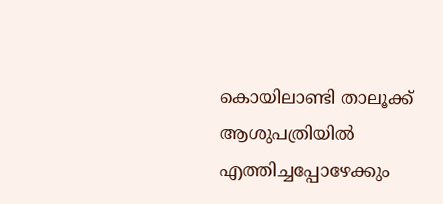കൊയിലാണ്ടി താലൂക്ക് ആശുപത്രിയിൽ എത്തിച്ചപ്പോഴേക്കും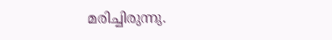മരിച്ചിരുന്നു.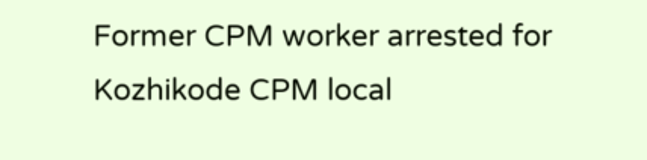Former CPM worker arrested for Kozhikode CPM local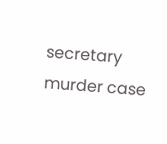secretary murder case